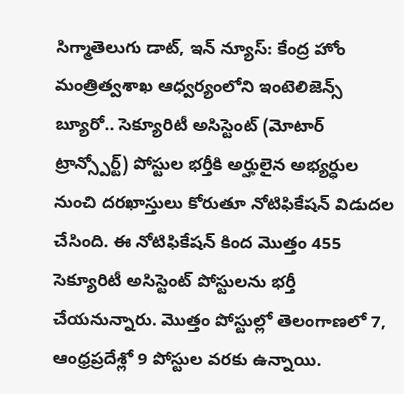సిగ్మాతెలుగు డాట్, ఇన్ న్యూస్: కేంద్ర హోం మంత్రిత్వశాఖ ఆధ్వర్యంలోని ఇంటెలిజెన్స్ బ్యూరో.. సెక్యూరిటీ అసిస్టెంట్ (మోటార్ ట్రాన్స్పోర్ట్) పోస్టుల భర్తీకి అర్హులైన అభ్యర్ధుల నుంచి దరఖాస్తులు కోరుతూ నోటిఫికేషన్ విడుదల చేసింది. ఈ నోటిఫికేషన్ కింద మొత్తం 455 సెక్యూరిటీ అసిస్టెంట్ పోస్టులను భర్తీ చేయనున్నారు. మొత్తం పోస్టుల్లో తెలంగాణలో 7, ఆంధ్రప్రదేశ్లో 9 పోస్టుల వరకు ఉన్నాయి.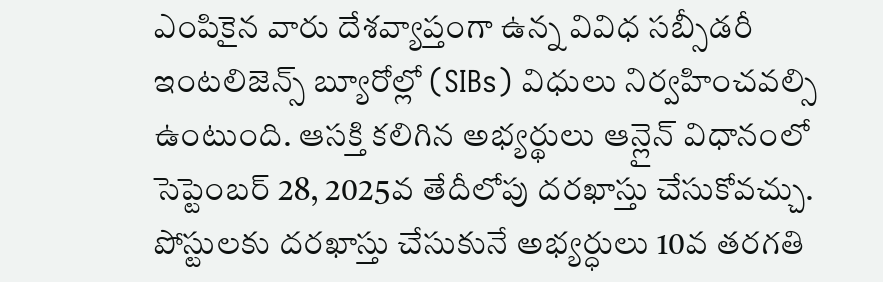ఎంపికైన వారు దేశవ్యాప్తంగా ఉన్న వివిధ సబ్సీడరీ ఇంటలిజెన్స్ బ్యూరోల్లో (SIBs) విధులు నిర్వహించవల్సి ఉంటుంది. ఆసక్తి కలిగిన అభ్యర్థులు ఆన్లైన్ విధానంలో సెప్టెంబర్ 28, 2025వ తేదీలోపు దరఖాస్తు చేసుకోవచ్చు. పోస్టులకు దరఖాస్తు చేసుకునే అభ్యర్ధులు 10వ తరగతి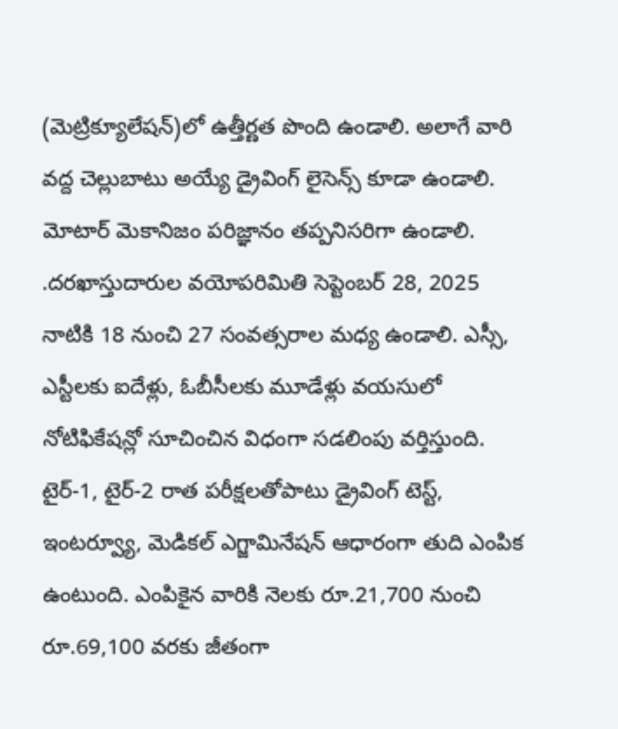(మెట్రిక్యూలేషన్)లో ఉత్తీర్ణత పొంది ఉండాలి. అలాగే వారి వద్ద చెల్లుబాటు అయ్యే డ్రైవింగ్ లైసెన్స్ కూడా ఉండాలి. మోటార్ మెకానిజం పరిజ్ఞానం తప్పనిసరిగా ఉండాలి. .దరఖాస్తుదారుల వయోపరిమితి సెప్టెంబర్ 28, 2025 నాటికి 18 నుంచి 27 సంవత్సరాల మధ్య ఉండాలి. ఎస్సీ, ఎస్టీలకు ఐదేళ్లు, ఓబీసీలకు మూడేళ్లు వయసులో నోటిఫికేషన్లో సూచించిన విధంగా సడలింపు వర్తిస్తుంది. టైర్-1, టైర్-2 రాత పరీక్షలతోపాటు డ్రైవింగ్ టెస్ట్, ఇంటర్వ్యూ, మెడికల్ ఎగ్జామినేషన్ ఆధారంగా తుది ఎంపిక ఉంటుంది. ఎంపికైన వారికి నెలకు రూ.21,700 నుంచి రూ.69,100 వరకు జీతంగా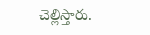చెల్లిస్తారు.